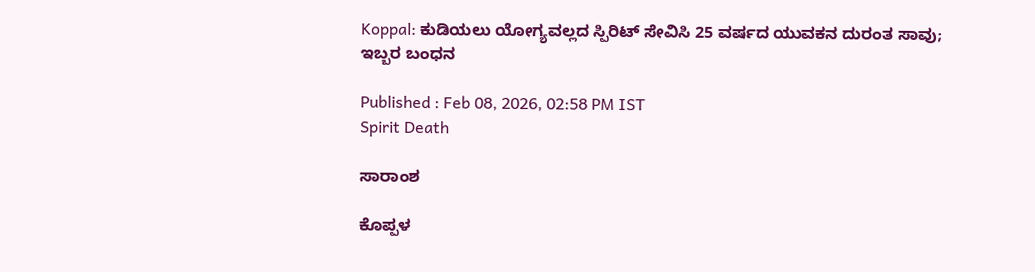Koppal: ಕುಡಿಯಲು ಯೋಗ್ಯವಲ್ಲದ ಸ್ಪಿರಿಟ್ ಸೇವಿಸಿ 25 ವರ್ಷದ ಯುವಕನ ದುರಂತ ಸಾವು; ಇಬ್ಬರ ಬಂಧನ

Published : Feb 08, 2026, 02:58 PM IST
Spirit Death

ಸಾರಾಂಶ

ಕೊಪ್ಪಳ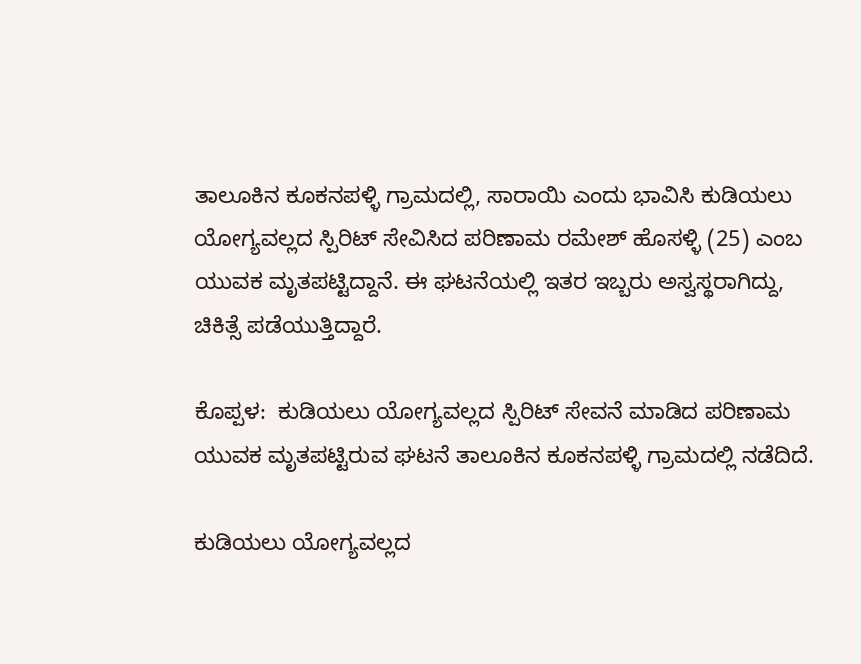ತಾಲೂಕಿನ ಕೂಕನಪಳ್ಳಿ ಗ್ರಾಮದಲ್ಲಿ, ಸಾರಾಯಿ ಎಂದು ಭಾವಿಸಿ ಕುಡಿಯಲು ಯೋಗ್ಯವಲ್ಲದ ಸ್ಪಿರಿಟ್ ಸೇವಿಸಿದ ಪರಿಣಾಮ ರಮೇಶ್ ಹೊಸಳ್ಳಿ (25) ಎಂಬ ಯುವಕ ಮೃತಪಟ್ಟಿದ್ದಾನೆ. ಈ ಘಟನೆಯಲ್ಲಿ ಇತರ ಇಬ್ಬರು ಅಸ್ವಸ್ಥರಾಗಿದ್ದು, ಚಿಕಿತ್ಸೆ ಪಡೆಯುತ್ತಿದ್ದಾರೆ.

ಕೊಪ್ಪಳ:  ಕುಡಿಯಲು ಯೋಗ್ಯವಲ್ಲದ ಸ್ಪಿರಿಟ್ ಸೇವನೆ ಮಾಡಿದ ಪರಿಣಾಮ ಯುವಕ ಮೃತಪಟ್ಟಿರುವ ಘಟನೆ ತಾಲೂಕಿನ ಕೂಕನಪಳ್ಳಿ ಗ್ರಾಮದಲ್ಲಿ ನಡೆದಿದೆ.

ಕುಡಿಯಲು ಯೋಗ್ಯವಲ್ಲದ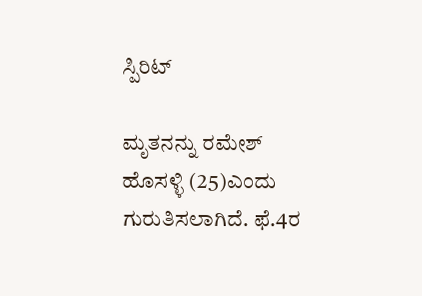ಸ್ಪಿರಿಟ್

ಮೃತನನ್ನು ರಮೇಶ್ ಹೊಸಳ್ಳಿ (25)ಎಂದು ಗುರುತಿಸಲಾಗಿದೆ. ಫೆ.4ರ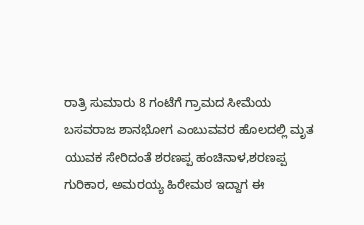ರಾತ್ರಿ ಸುಮಾರು 8 ಗಂಟೆಗೆ ಗ್ರಾಮದ ಸೀಮೆಯ ಬಸವರಾಜ ಶಾನಭೋಗ ಎಂಬುವವರ ಹೊಲದಲ್ಲಿ ಮೃತ ಯುವಕ ಸೇರಿದಂತೆ ಶರಣಪ್ಪ ಹಂಚಿನಾಳ,ಶರಣಪ್ಪ ಗುರಿಕಾರ, ಅಮರಯ್ಯ ಹಿರೇಮಠ ಇದ್ದಾಗ ಈ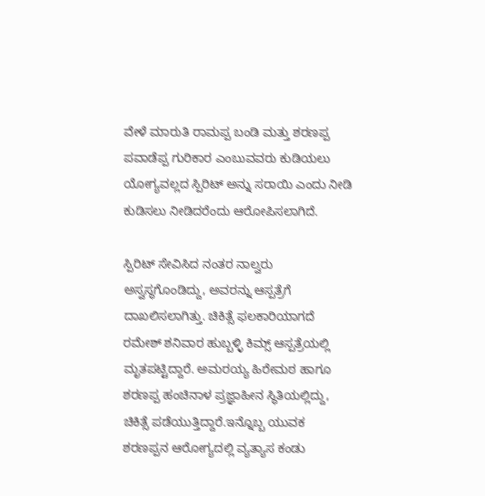ವೇಳೆ ಮಾರುತಿ ರಾಮಪ್ಪ ಬಂಡಿ ಮತ್ತು ಶರಣಪ್ಪ ಪವಾಡೆಪ್ಪ ಗುರಿಕಾರ ಎಂಬುವವರು ಕುಡಿಯಲು ಯೋಗ್ಯವಲ್ಲದ ಸ್ಪಿರಿಟ್ ಅನ್ನು ಸರಾಯಿ ಎಂದು ನೀಡಿ ಕುಡಿಸಲು ನೀಡಿದರೆಂದು ಆರೋಪಿಸಲಾಗಿದೆ.

ಸ್ಪಿರಿಟ್ ಸೇವಿಸಿದ ನಂತರ ನಾಲ್ವರು ಅಸ್ವಸ್ಥಗೊಂಡಿದ್ದು, ಅವರನ್ನು ಆಸ್ಪತ್ರೆಗೆ ದಾಖಲಿಸಲಾಗಿತ್ತು. ಚಿಕಿತ್ಸೆ ಫಲಕಾರಿಯಾಗದೆ ರಮೇಶ್ ಶನಿವಾರ ಹುಬ್ಬಳ್ಳಿ ಕಿಮ್ಸ್ ಆಸ್ಪತ್ರೆಯಲ್ಲಿ ಮೃತಪಟ್ಟಿದ್ದಾರೆ. ಅಮರಯ್ಯ ಹಿರೇಮಠ ಹಾಗೂ ಶರಣಪ್ಪ ಹಂಚಿನಾಳ ಪ್ರಜ್ಞಾಹೀನ ಸ್ಥಿತಿಯಲ್ಲಿದ್ದು, ಚಿಕಿತ್ಸೆ ಪಡೆಯುತ್ತಿದ್ದಾರೆ.ಇನ್ನೊಬ್ಬ ಯುವಕ ಶರಣಪ್ಪನ ಆರೋಗ್ಯದಲ್ಲಿ ವ್ಯತ್ಯಾಸ ಕಂಡು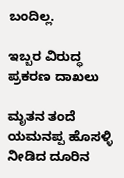ಬಂದಿಲ್ಲ.

ಇಬ್ಬರ ವಿರುದ್ಧ ಪ್ರಕರಣ ದಾಖಲು

ಮೃತನ ತಂದೆ ಯಮನಪ್ಪ ಹೊಸಳ್ಳಿ ನೀಡಿದ ದೂರಿನ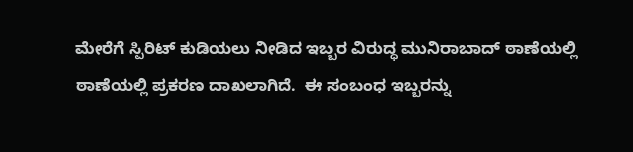ಮೇರೆಗೆ ಸ್ಪಿರಿಟ್ ಕುಡಿಯಲು ನೀಡಿದ ಇಬ್ಬರ ವಿರುದ್ಧ ಮುನಿರಾಬಾದ್ ಠಾಣೆಯಲ್ಲಿ ಠಾಣೆಯಲ್ಲಿ ಪ್ರಕರಣ ದಾಖಲಾಗಿದೆ.  ಈ ಸಂಬಂಧ ಇಬ್ಬರನ್ನು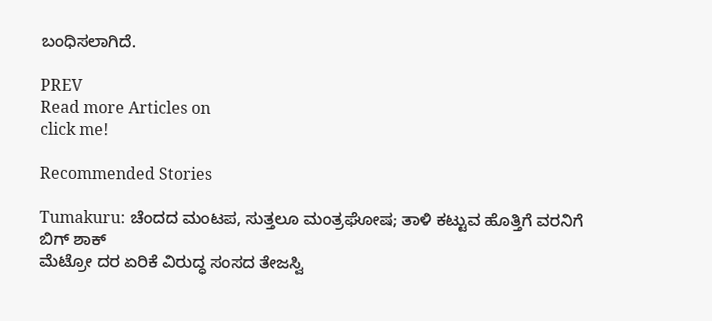ಬಂಧಿಸಲಾಗಿದೆ.

PREV
Read more Articles on
click me!

Recommended Stories

Tumakuru: ಚೆಂದದ ಮಂಟಪ, ಸುತ್ತಲೂ ಮಂತ್ರಘೋಷ; ತಾಳಿ ಕಟ್ಟುವ ಹೊತ್ತಿಗೆ ವರನಿಗೆ ಬಿಗ್‌ ಶಾಕ್
ಮೆಟ್ರೋ ದರ ಏರಿಕೆ ವಿರುದ್ಧ ಸಂಸದ ತೇಜಸ್ವಿ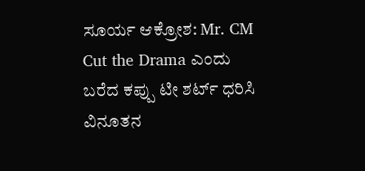ಸೂರ್ಯ ಆಕ್ರೋಶ: Mr. CM Cut the Drama ಎಂದು ಬರೆದ ಕಪ್ಪು ಟೀ ಶರ್ಟ್ ಧರಿಸಿ ವಿನೂತನ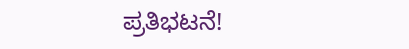ಪ್ರತಿಭಟನೆ!